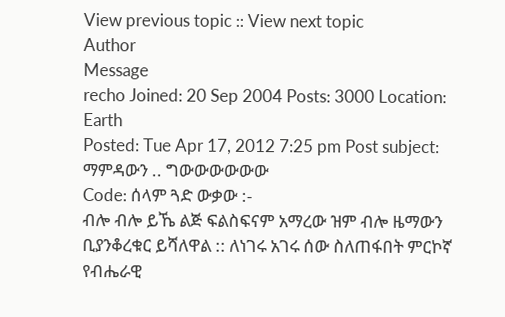View previous topic :: View next topic
Author
Message
recho Joined: 20 Sep 2004 Posts: 3000 Location: Earth
Posted: Tue Apr 17, 2012 7:25 pm Post subject: ማምዳውን .. ግውውውውውው
Code: ሰላም ጓድ ውቃው :-
ብሎ ብሎ ይኼ ልጅ ፍልስፍናም አማረው ዝም ብሎ ዜማውን ቢያንቆረቁር ይሻለዋል :: ለነገሩ አገሩ ሰው ስለጠፋበት ምርኮኛ የብሔራዊ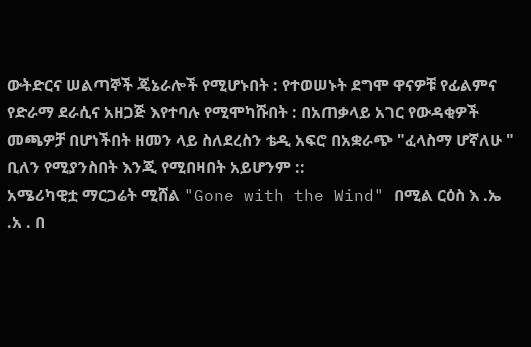ውትድርና ሠልጣኞች ጄኔራሎች የሚሆኑበት : የተወሠኑት ደግሞ ዋናዎቹ የፊልምና የድራማ ደራሲና አዘጋጅ እየተባሉ የሚሞካሹበት : በአጠቃላይ አገር የውዳቂዎች መጫዎቻ በሆነችበት ዘመን ላይ ስለደረስን ቴዲ አፍሮ በአቋራጭ "ፈላስማ ሆኛለሁ " ቢለን የሚያንስበት እንጂ የሚበዛበት አይሆንም ::
አሜሪካዊቷ ማርጋሬት ሚሸል "Gone with the Wind" በሚል ርዕስ እ .ኤ .አ . በ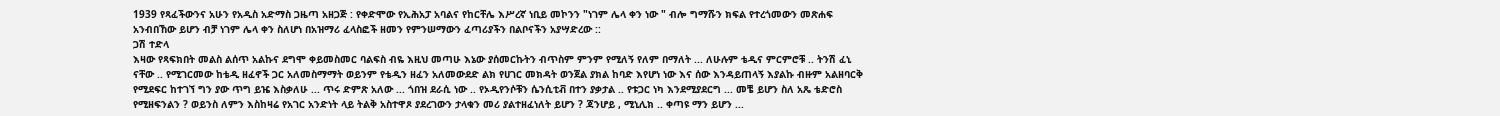1939 የጻፈችውንና አሁን የአዲስ አድማስ ጋዜጣ አዘጋጅ : የቀድሞው የኢሕአፓ አባልና የከርቸሌ እሥረኛ ነቢይ መኮንን "ነገም ሌላ ቀን ነው " ብሎ ግማሹን ክፍል የተረጎመውን መጽሐፍ አንብበኸው ይሆን ብቻ ነገም ሌላ ቀን ስለሆነ በአዝማሪ ፈላስፎች ዘመን የምንሠማውን ፈጣሪያችን በልቦናችን አያሣድረው ::
ጋሽ ተድላ
እዛው የጻፍክበት መልስ ልሰጥ አልኩና ደግሞ ቀይመስመር ባልፍስ ብዬ እዚህ መጣሁ እኔው ያሰመርኩትን ብጥስም ምንም የሚለኝ የለም በማለት ... ለሁሉም ቴዲና ምርምሮቹ .. ትንሽ ፈኒ ናቸው .. የሚገርመው ከቴዲ ዘፈኖች ጋር አለመስማማት ወይንም የቴዲን ዘፈን አለመውደድ ልክ የሀገር መክዳት ወንጀል ያክል ከባድ እየሆነ ነው እና ሰው እንዳይጠላኝ እያልኩ ብዙም አልዘባርቅ የሚደፍር ከተገኘ ግን ያው ጥግ ይዤ እስቃለሁ ... ጥሩ ድምጽ አለው ... ጎበዝ ደራሲ ነው .. የኦዲየንሶቹን ሴንሲቲቭ በተን ያቃታል .. የቱጋር ነካ እንደሚያደርግ ... መቼ ይሆን ስለ አጼ ቴድሮስ የሚዘፍንልን ? ወይንስ ለምን እስከዛሬ የአገር አንድነት ላይ ትልቅ አስተዋጾ ያደረገውን ታላቁን መሪ ያልተዘፈነለት ይሆን ? ጃንሆይ , ሚኒሊክ .. ቀጣዩ ማን ይሆን ...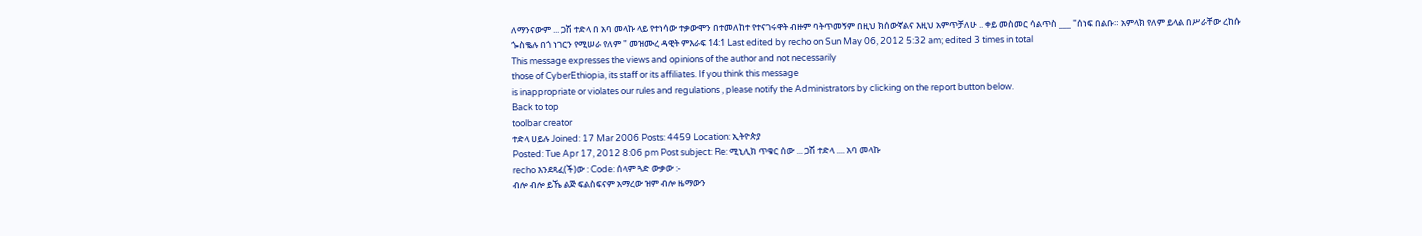ለማንናውም ... ጋሽ ተድላ በ አባ መላኩ ላይ የተነሳው ተቃውሞን በተመለከተ የተናገሩዋት ብዙም ባትጥመኝም በዚህ ክሰውኛልና እዚህ አምጥቻለሁ .. ቀይ መስመር ሳልጥስ ___ "ሰነፍ በልቡ። አምላክ የለም ይላል በሥራቸው ረከሱ ጐስቈሉ በጎ ነገርን የሚሠራ የለም " መዝሙረ ዳዊት ምእራፍ 14:1 Last edited by recho on Sun May 06, 2012 5:32 am; edited 3 times in total
This message expresses the views and opinions of the author and not necessarily
those of CyberEthiopia, its staff or its affiliates. If you think this message
is inappropriate or violates our rules and regulations , please notify the Administrators by clicking on the report button below.
Back to top
toolbar creator
ተድላ ሀይሉ Joined: 17 Mar 2006 Posts: 4459 Location: ኢትዮጵያ
Posted: Tue Apr 17, 2012 8:06 pm Post subject: Re: ሚኒሊክ ጥቁር ሰው ... ጋሽ ተድላ .... አባ መላኩ
recho እንደጻፈ(ች)ው : Code: ሰላም ጓድ ውቃው :-
ብሎ ብሎ ይኼ ልጅ ፍልስፍናም አማረው ዝም ብሎ ዜማውን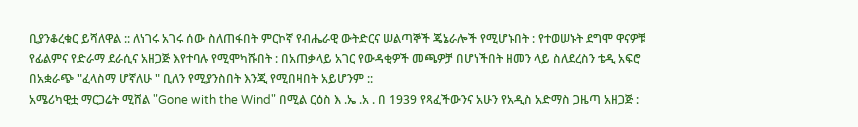ቢያንቆረቁር ይሻለዋል :: ለነገሩ አገሩ ሰው ስለጠፋበት ምርኮኛ የብሔራዊ ውትድርና ሠልጣኞች ጄኔራሎች የሚሆኑበት : የተወሠኑት ደግሞ ዋናዎቹ የፊልምና የድራማ ደራሲና አዘጋጅ እየተባሉ የሚሞካሹበት : በአጠቃላይ አገር የውዳቂዎች መጫዎቻ በሆነችበት ዘመን ላይ ስለደረስን ቴዲ አፍሮ በአቋራጭ "ፈላስማ ሆኛለሁ " ቢለን የሚያንስበት እንጂ የሚበዛበት አይሆንም ::
አሜሪካዊቷ ማርጋሬት ሚሸል "Gone with the Wind" በሚል ርዕስ እ .ኤ .አ . በ 1939 የጻፈችውንና አሁን የአዲስ አድማስ ጋዜጣ አዘጋጅ :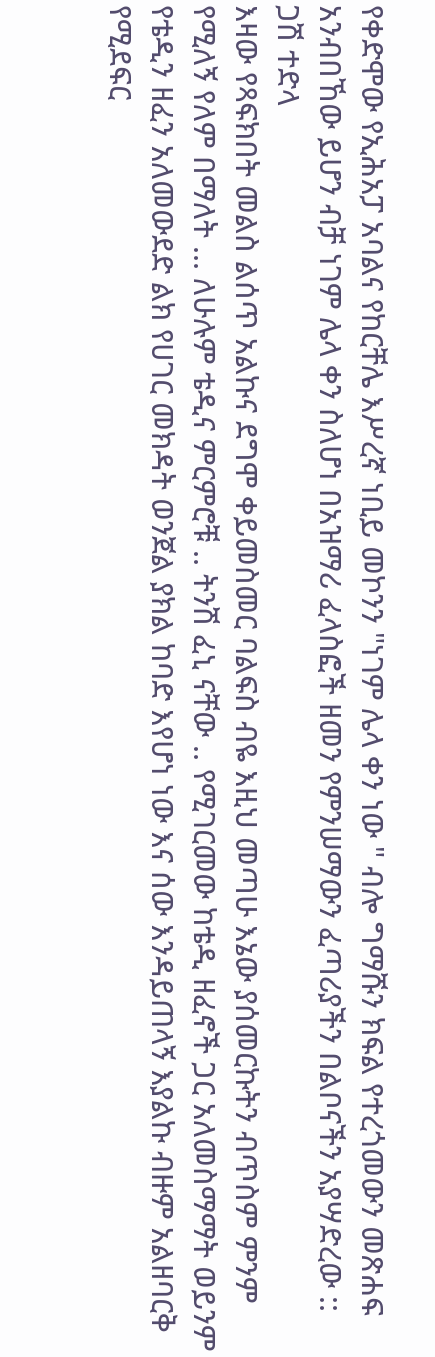የቀድሞው የኢሕአፓ አባልና የከርቸሌ እሥረኛ ነቢይ መኮንን "ነገም ሌላ ቀን ነው " ብሎ ግማሹን ክፍል የተረጎመውን መጽሐፍ አንብበኸው ይሆን ብቻ ነገም ሌላ ቀን ስለሆነ በአዝማሪ ፈላስፎች ዘመን የምንሠማውን ፈጣሪያችን በልቦናችን አያሣድረው ::
ጋሽ ተድላ
እዛው የጻፍክበት መልስ ልሰጥ አልኩና ደግሞ ቀይመስመር ባልፍስ ብዬ እዚህ መጣሁ እኔው ያሰመርኩትን ብጥስም ምንም የሚለኝ የለም በማለት ... ለሁሉም ቴዲና ምርምሮቹ .. ትንሽ ፈኒ ናቸው .. የሚገርመው ከቴዲ ዘፈኖች ጋር አለመስማማት ወይንም የቴዲን ዘፈን አለመውደድ ልክ የሀገር መክዳት ወንጀል ያክል ከባድ እየሆነ ነው እና ሰው እንዳይጠላኝ እያልኩ ብዙም አልዘባርቅ የሚደፍር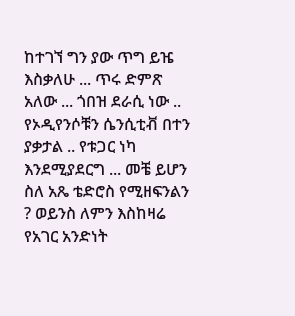ከተገኘ ግን ያው ጥግ ይዤ እስቃለሁ ... ጥሩ ድምጽ አለው ... ጎበዝ ደራሲ ነው .. የኦዲየንሶቹን ሴንሲቲቭ በተን ያቃታል .. የቱጋር ነካ እንደሚያደርግ ... መቼ ይሆን ስለ አጼ ቴድሮስ የሚዘፍንልን ? ወይንስ ለምን እስከዛሬ የአገር አንድነት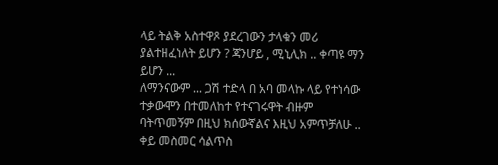ላይ ትልቅ አስተዋጾ ያደረገውን ታላቁን መሪ ያልተዘፈነለት ይሆን ? ጃንሆይ , ሚኒሊክ .. ቀጣዩ ማን ይሆን ...
ለማንናውም ... ጋሽ ተድላ በ አባ መላኩ ላይ የተነሳው ተቃውሞን በተመለከተ የተናገሩዋት ብዙም ባትጥመኝም በዚህ ክሰውኛልና እዚህ አምጥቻለሁ .. ቀይ መስመር ሳልጥስ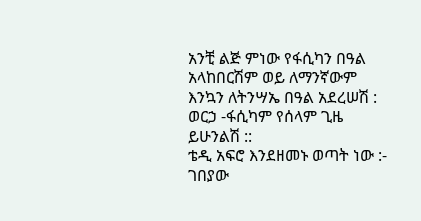አንቺ ልጅ ምነው የፋሲካን በዓል አላከበርሽም ወይ ለማንኛውም እንኳን ለትንሣኤ በዓል አደረሠሽ : ወርኃ -ፋሲካም የሰላም ጊዜ ይሁንልሽ ::
ቴዲ አፍሮ እንደዘመኑ ወጣት ነው :- ገበያው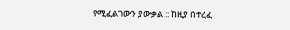የሚፈልገውን ያውቃል :: ከዚያ በተረፈ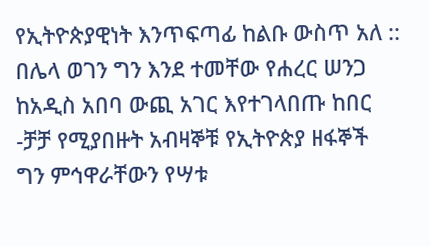የኢትዮጵያዊነት እንጥፍጣፊ ከልቡ ውስጥ አለ :: በሌላ ወገን ግን እንደ ተመቸው የሐረር ሠንጋ ከአዲስ አበባ ውጪ አገር እየተገላበጡ ከበር -ቻቻ የሚያበዙት አብዛኞቹ የኢትዮጵያ ዘፋኞች ግን ምኅዋራቸውን የሣቱ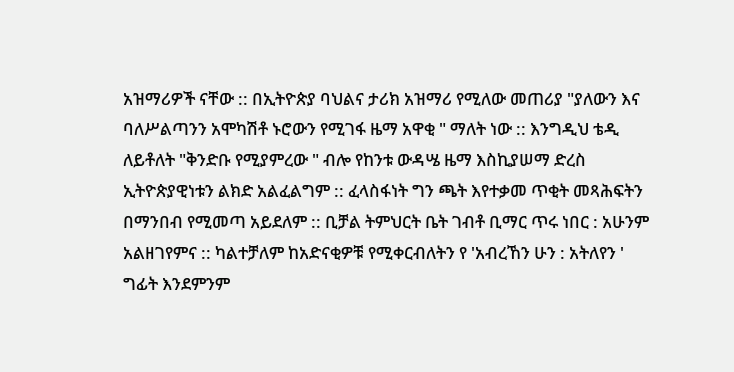አዝማሪዎች ናቸው :: በኢትዮጵያ ባህልና ታሪክ አዝማሪ የሚለው መጠሪያ "ያለውን እና ባለሥልጣንን አሞካሽቶ ኑሮውን የሚገፋ ዜማ አዋቂ " ማለት ነው :: እንግዲህ ቴዲ ለይቶለት "ቅንድቡ የሚያምረው " ብሎ የከንቱ ውዳሤ ዜማ እስኪያሠማ ድረስ ኢትዮጵያዊነቱን ልክድ አልፈልግም :: ፈላስፋነት ግን ጫት እየተቃመ ጥቂት መጻሕፍትን በማንበብ የሚመጣ አይደለም :: ቢቻል ትምህርት ቤት ገብቶ ቢማር ጥሩ ነበር : አሁንም አልዘገየምና :: ካልተቻለም ከአድናቂዎቹ የሚቀርብለትን የ 'አብረኸን ሁን : አትለየን ' ግፊት እንደምንም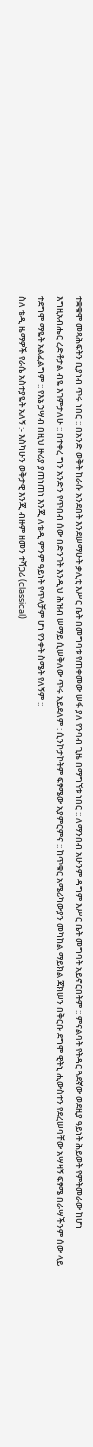ተቋቁሞ መጻሕፍትን ቢያነብ ጥሩ ነበር :: በአንድ ወቅት ከራሱ አንደበት እንደሠማሁት ቃሊቲ እሥር ቤት በመግባቱ የጠቀመው ሠፋ ያለ የንባብ ጊዜ በማግኘቱ ነበር :: ለማንበብ አሁንም ዳግም እሥር ቤት መግባት አይኖርበትም :: ምናልባት የትዳር ጓደኛው ወደዚያ ዓይነት ሕይወት የምትመራው ከሆነ እግዚአብሔር ረድቶታል ብዬ እገምታለሁ :: በተቀረ ግን አንድን የጥበብ ሰው በድንገት እንዲህ ሕዝብ ሠማይ ሲሠቅለው ጥሩ አይደለም : ሲንኮታኮትም ፍፃሜው አያምርምና :: ከጥቁር አሜሪካውያን መካከል ማይክል ጃክሠን በቅርቡ ደግሞ ዊትኒ ሒውስተን የደረሠባቸው አሣዛኝ ፍፃሜ በራሣችንም ሰው ላይ ተደግሞ ማዬት አልፈልግም :: የእኔ ኃሣብ በዚህ ዙሪያ ያጠነጠነ እንጂ ለቴዲ ምንም ዓይነት የጥላቻም ሆነ የንቀት ስሜት የለኝም ::
ስለ ቴዲ ዜማዎች የራሴ አስተያዬት አለኝ :- እስካሁን ወቅታዊ እንጂ ብዙም ዘመን ተሻጋሪ (classical)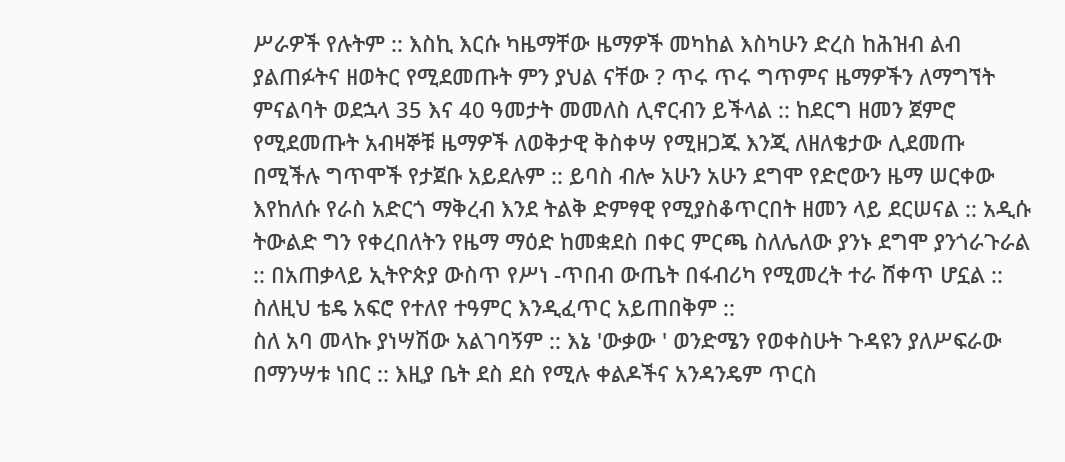ሥራዎች የሉትም :: እስኪ እርሱ ካዜማቸው ዜማዎች መካከል እስካሁን ድረስ ከሕዝብ ልብ ያልጠፉትና ዘወትር የሚደመጡት ምን ያህል ናቸው ? ጥሩ ጥሩ ግጥምና ዜማዎችን ለማግኘት ምናልባት ወደኋላ 35 እና 40 ዓመታት መመለስ ሊኖርብን ይችላል :: ከደርግ ዘመን ጀምሮ የሚደመጡት አብዛኞቹ ዜማዎች ለወቅታዊ ቅስቀሣ የሚዘጋጁ እንጂ ለዘለቄታው ሊደመጡ በሚችሉ ግጥሞች የታጀቡ አይደሉም :: ይባስ ብሎ አሁን አሁን ደግሞ የድሮውን ዜማ ሠርቀው እየከለሱ የራስ አድርጎ ማቅረብ እንደ ትልቅ ድምፃዊ የሚያስቆጥርበት ዘመን ላይ ደርሠናል :: አዲሱ ትውልድ ግን የቀረበለትን የዜማ ማዕድ ከመቋደስ በቀር ምርጫ ስለሌለው ያንኑ ደግሞ ያንጎራጉራል :: በአጠቃላይ ኢትዮጵያ ውስጥ የሥነ -ጥበብ ውጤት በፋብሪካ የሚመረት ተራ ሸቀጥ ሆኗል :: ስለዚህ ቴዴ አፍሮ የተለየ ተዓምር እንዲፈጥር አይጠበቅም ::
ስለ አባ መላኩ ያነሣሽው አልገባኝም :: እኔ 'ውቃው ' ወንድሜን የወቀስሁት ጉዳዩን ያለሥፍራው በማንሣቱ ነበር :: እዚያ ቤት ደስ ደስ የሚሉ ቀልዶችና አንዳንዴም ጥርስ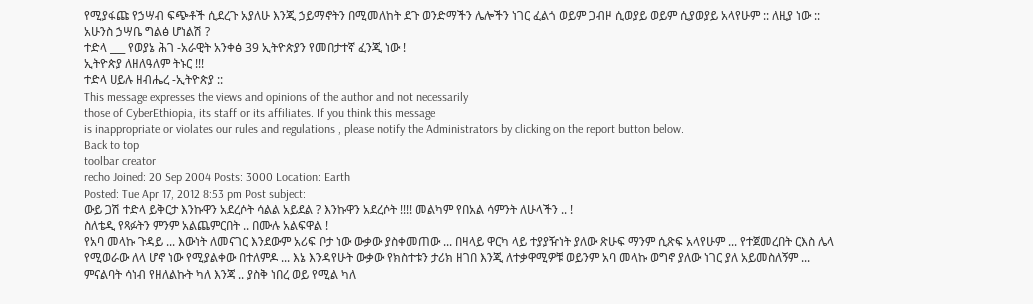የሚያፋጩ የኃሣብ ፍጭቶች ሲደረጉ አያለሁ እንጂ ኃይማኖትን በሚመለከት ደጉ ወንድማችን ሌሎችን ነገር ፈልጎ ወይም ጋብዞ ሲወያይ ወይም ሲያወያይ አላየሁም :: ለዚያ ነው :: አሁንስ ኃሣቤ ግልፅ ሆነልሽ ?
ተድላ ___ የወያኔ ሕገ -አራዊት አንቀፅ 39 ኢትዮጵያን የመበታተኛ ፈንጂ ነው !
ኢትዮጵያ ለዘለዓለም ትኑር !!!
ተድላ ሀይሉ ዘብሔረ -ኢትዮጵያ ::
This message expresses the views and opinions of the author and not necessarily
those of CyberEthiopia, its staff or its affiliates. If you think this message
is inappropriate or violates our rules and regulations , please notify the Administrators by clicking on the report button below.
Back to top
toolbar creator
recho Joined: 20 Sep 2004 Posts: 3000 Location: Earth
Posted: Tue Apr 17, 2012 8:53 pm Post subject:
ውይ ጋሽ ተድላ ይቅርታ እንኩዋን አደረሶት ሳልል አይደል ? እንኩዋን አደረሶት !!!! መልካም የበአል ሳምንት ለሁላችን .. !
ስለቴዲ የጻፉትን ምንም አልጨምርበት .. በሙሉ አልፍዋል !
የአባ መላኩ ጉዳይ ... እውነት ለመናገር እንደውም አሪፍ ቦታ ነው ውቃው ያስቀመጠው ... በዛላይ ዋርካ ላይ ተያያዥነት ያለው ጽሁፍ ማንም ሲጽፍ አላየሁም ... የተጀመረበት ርእስ ሌላ የሚወራው ለላ ሆኖ ነው የሚያልቀው በተለምዶ ... እኔ እንዳየሁት ውቃው የክስተቱን ታሪክ ዘገበ እንጂ ለተቃዋሚዎቹ ወይንም አባ መላኩ ወግኖ ያለው ነገር ያለ አይመስለኝም ... ምናልባት ሳነብ የዘለልኩት ካለ እንጃ .. ያስቅ ነበረ ወይ የሚል ካለ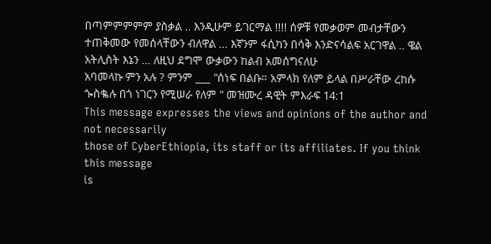በጣምምምምም ያስቃል .. እንዲሁም ይገርማል !!!! ሰዎቹ የመቃወም መብታቸውን ተጠቅመው የመሰላቸውን ብለዋል ... እኛንም ፋሲካን በሳቅ እንድናሳልፍ አርገዋል .. ዌል አትሊስት እኔን ... ለዚህ ደግሞ ውቃውን ከልብ አመሰግናለሁ
አባመላኩ ምን አሉ ? ምንም ___ "ሰነፍ በልቡ። አምላክ የለም ይላል በሥራቸው ረከሱ ጐስቈሉ በጎ ነገርን የሚሠራ የለም " መዝሙረ ዳዊት ምእራፍ 14:1
This message expresses the views and opinions of the author and not necessarily
those of CyberEthiopia, its staff or its affiliates. If you think this message
is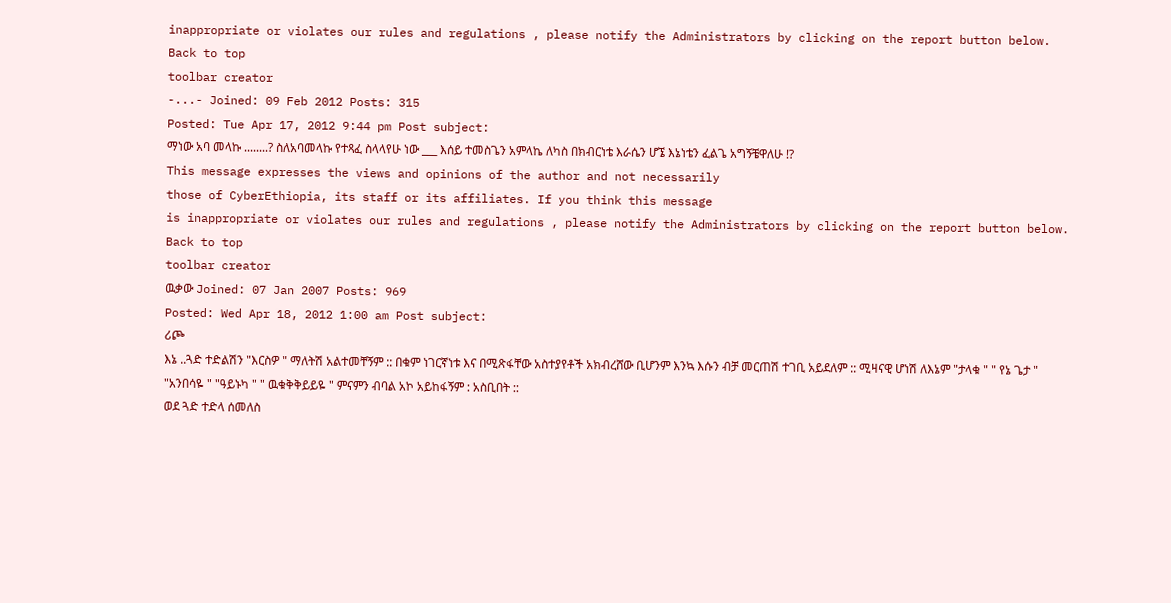inappropriate or violates our rules and regulations , please notify the Administrators by clicking on the report button below.
Back to top
toolbar creator
-...- Joined: 09 Feb 2012 Posts: 315
Posted: Tue Apr 17, 2012 9:44 pm Post subject:
ማነው አባ መላኩ ........? ስለአባመላኩ የተጻፈ ስላላየሁ ነው ___ እሰይ ተመስጌን አምላኬ ለካስ በክብርነቴ እራሴን ሆኜ እኔነቴን ፈልጌ አግኝቼዋለሁ !?
This message expresses the views and opinions of the author and not necessarily
those of CyberEthiopia, its staff or its affiliates. If you think this message
is inappropriate or violates our rules and regulations , please notify the Administrators by clicking on the report button below.
Back to top
toolbar creator
ዉቃው Joined: 07 Jan 2007 Posts: 969
Posted: Wed Apr 18, 2012 1:00 am Post subject:
ሪጮ
እኔ ..ጓድ ተድልሽን "እርስዎ " ማለትሽ አልተመቸኝም :: በቁም ነገርኛነቱ እና በሚጽፋቸው አስተያየቶች አክብረሸው ቢሆንም እንኳ እሱን ብቻ መርጠሽ ተገቢ አይደለም :: ሚዛናዊ ሆነሽ ለእኔም "ታላቁ " " የኔ ጌታ " "አንበሳዬ " "ዓይኑካ " " ዉቁቅቅይይዬ " ምናምን ብባል አኮ አይከፋኝም : አስቢበት ::
ወደ ጓድ ተድላ ሰመለስ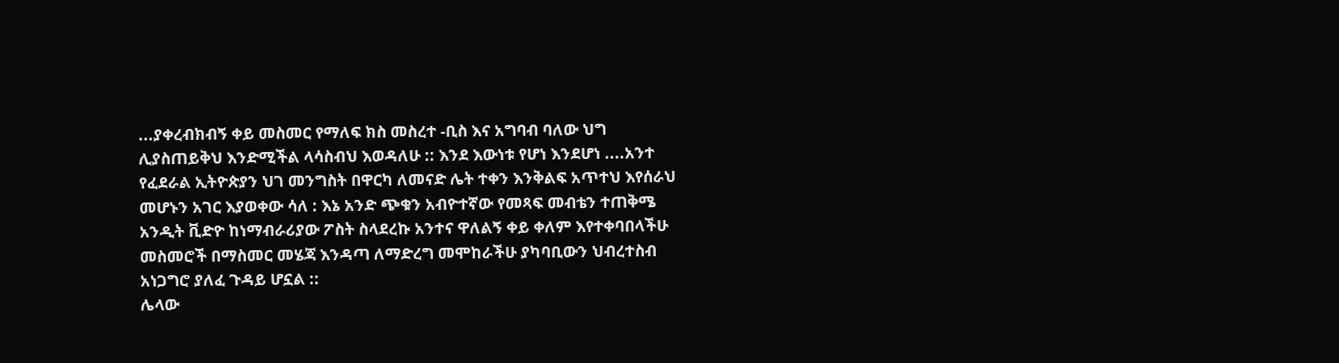...ያቀረብክብኝ ቀይ መስመር የማለፍ ክስ መስረተ -ቢስ እና አግባብ ባለው ህግ ሊያስጠይቅህ እንድሚችል ላሳስብህ እወዳለሁ :: እንደ እውነቱ የሆነ እንደሆነ ....አንተ የፈደራል ኢትዮጵያን ህገ መንግስት በዋርካ ለመናድ ሌት ተቀን እንቅልፍ አጥተህ እየሰራህ መሆኑን አገር እያወቀው ሳለ : እኔ አንድ ጭቁን አብዮተኛው የመጻፍ መብቴን ተጠቅሜ አንዲት ቪድዮ ከነማብራሪያው ፖስት ስላደረኩ አንተና ዋለልኝ ቀይ ቀለም እየተቀባበላችሁ መስመሮች በማስመር መሄጃ እንዳጣ ለማድረግ መሞከራችሁ ያካባቢውን ህብረተስብ አነጋግሮ ያለፈ ጉዳይ ሆኗል ::
ሌላው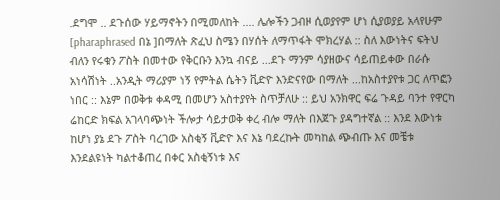.ደግሞ .. ደጉሰው ሃይማኖትን በሚመለከት .... ሌሎችን ጋብዞ ሲወያየም ሆነ ሲያወያይ አላየሁም [pharaphrased በኔ ]በማለት ጽፈህ ስሜን በሃሰት ለማጥፋት ሞክረሃል :: ስለ እውነትና ፍትህ ብለን የሩቁን ፖስት በመተው የቅርቡን እንኳ ብናይ ...ደጉ ማንም ሳያዘውና ሳይጠይቀው በራሱ አነሳሽነት ..አንዲት ማሪያም ነኝ የምትል ሴትን ቪድዮ እንድናየው በማለት ...ከአስተያየቱ ጋር ለጥፎን ነበር :: እኔም በወቅቱ ቀዳሚ በመሆን አስተያየት ስጥቻለሁ :: ይህ አንክዋር ፍሬ ጉዳይ ባንተ የዋርካ ሬከርድ ክፍል አገላባጭነት ችሎታ ሳይታወቅ ቀረ ብሎ ማለት በእጀጉ ያዳግተኛል :: እንደ እውነቱ ከሆነ ያኔ ደጉ ፖስት ባረገው አስቂኝ ቪድዮ እና እኔ ባደረኩት መካከል ጭብጡ እና መቼቱ እንደልዩነት ካልተቆጠረ በቀር አስቂኝነቱ እና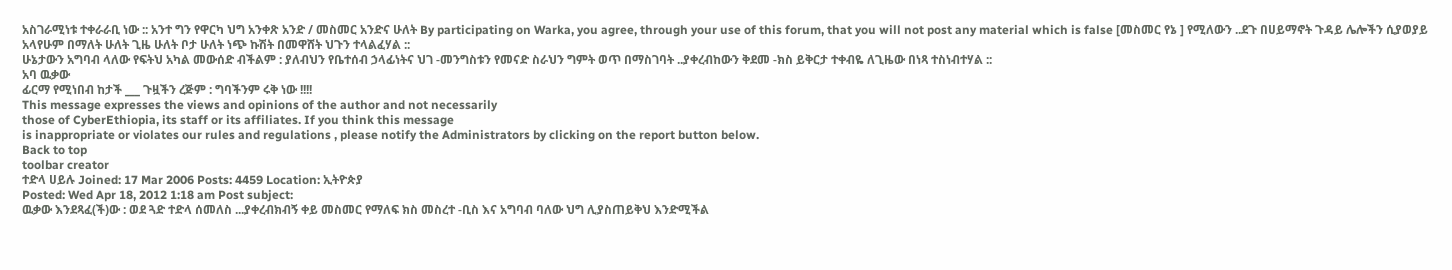አስገራሚነቱ ተቀራራቢ ነው :: አንተ ግን የዋርካ ህግ አንቀጽ አንድ / መስመር አንድና ሁለት By participating on Warka, you agree, through your use of this forum, that you will not post any material which is false [መስመር የኔ ] የሚለውን ..ደጉ በሀይማኖት ጉዳይ ሌሎችን ሲያወያይ አላየሁም በማለት ሁለት ጊዜ ሁለት ቦታ ሁለት ነጭ ኩሽት በመዋሸት ህጉን ተላልፈሃል ::
ሁኔታውን አግባብ ላለው የፍትህ አካል መውሰድ ብችልም : ያለብህን የቤተሰብ ኃላፊነትና ህገ -መንግስቱን የመናድ ስራህን ግምት ወጥ በማስገባት ..ያቀረብከውን ቅደመ -ክስ ይቅርታ ተቀብዬ ለጊዜው በነጻ ተስነብተሃል ::
አባ ዉቃው
ፊርማ የሚነበብ ከታች ___ ጉዟችን ረጅም : ግባችንም ሩቅ ነው !!!!
This message expresses the views and opinions of the author and not necessarily
those of CyberEthiopia, its staff or its affiliates. If you think this message
is inappropriate or violates our rules and regulations , please notify the Administrators by clicking on the report button below.
Back to top
toolbar creator
ተድላ ሀይሉ Joined: 17 Mar 2006 Posts: 4459 Location: ኢትዮጵያ
Posted: Wed Apr 18, 2012 1:18 am Post subject:
ዉቃው እንደጻፈ(ች)ው : ወደ ጓድ ተድላ ሰመለስ ...ያቀረብክብኝ ቀይ መስመር የማለፍ ክስ መስረተ -ቢስ እና አግባብ ባለው ህግ ሊያስጠይቅህ እንድሚችል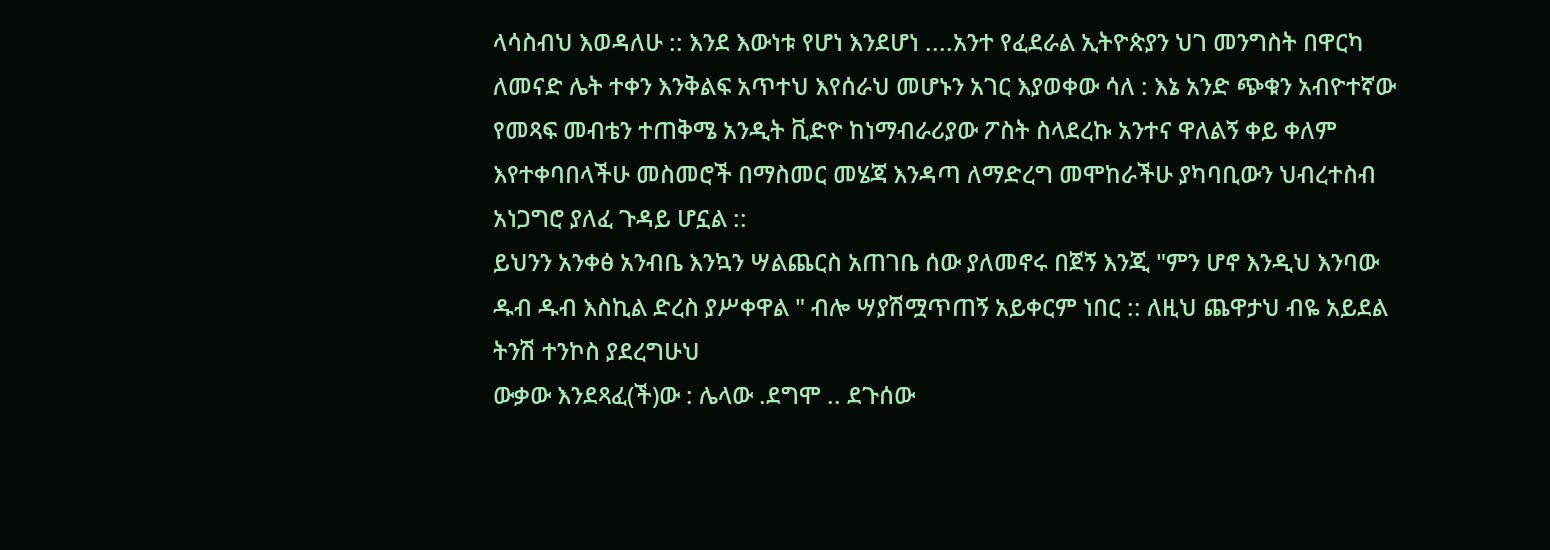ላሳስብህ እወዳለሁ :: እንደ እውነቱ የሆነ እንደሆነ ....አንተ የፈደራል ኢትዮጵያን ህገ መንግስት በዋርካ ለመናድ ሌት ተቀን እንቅልፍ አጥተህ እየሰራህ መሆኑን አገር እያወቀው ሳለ : እኔ አንድ ጭቁን አብዮተኛው የመጻፍ መብቴን ተጠቅሜ አንዲት ቪድዮ ከነማብራሪያው ፖስት ስላደረኩ አንተና ዋለልኝ ቀይ ቀለም እየተቀባበላችሁ መስመሮች በማስመር መሄጃ እንዳጣ ለማድረግ መሞከራችሁ ያካባቢውን ህብረተስብ አነጋግሮ ያለፈ ጉዳይ ሆኗል ::
ይህንን አንቀፅ አንብቤ እንኳን ሣልጨርስ አጠገቤ ሰው ያለመኖሩ በጀኝ እንጂ "ምን ሆኖ እንዲህ እንባው ዱብ ዱብ እስኪል ድረስ ያሥቀዋል " ብሎ ሣያሽሟጥጠኝ አይቀርም ነበር :: ለዚህ ጨዋታህ ብዬ አይደል ትንሽ ተንኮስ ያደረግሁህ
ውቃው እንደጻፈ(ች)ው : ሌላው .ደግሞ .. ደጉሰው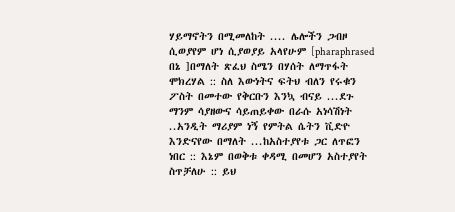ሃይማኖትን በሚመለከት .... ሌሎችን ጋብዞ ሲወያየም ሆነ ሲያወያይ አላየሁም [pharaphrased በኔ ]በማለት ጽፈህ ስሜን በሃሰት ለማጥፋት ሞክረሃል :: ስለ እውነትና ፍትህ ብለን የሩቁን ፖስት በመተው የቅርቡን እንኳ ብናይ ...ደጉ ማንም ሳያዘውና ሳይጠይቀው በራሱ አነሳሽነት ..አንዲት ማሪያም ነኝ የምትል ሴትን ቪድዮ እንድናየው በማለት ...ከአስተያየቱ ጋር ለጥፎን ነበር :: እኔም በወቅቱ ቀዳሚ በመሆን አስተያየት ስጥቻለሁ :: ይህ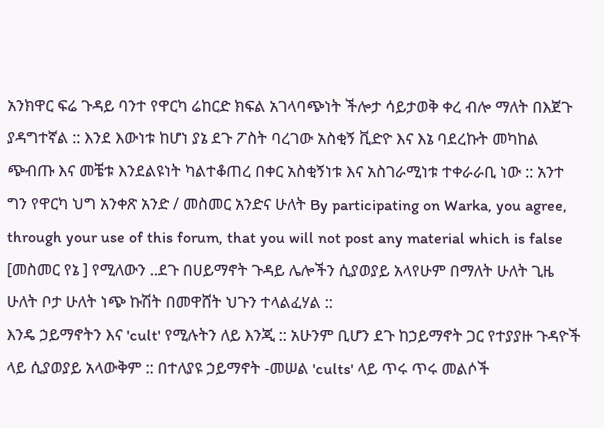አንክዋር ፍሬ ጉዳይ ባንተ የዋርካ ሬከርድ ክፍል አገላባጭነት ችሎታ ሳይታወቅ ቀረ ብሎ ማለት በእጀጉ ያዳግተኛል :: እንደ እውነቱ ከሆነ ያኔ ደጉ ፖስት ባረገው አስቂኝ ቪድዮ እና እኔ ባደረኩት መካከል ጭብጡ እና መቼቱ እንደልዩነት ካልተቆጠረ በቀር አስቂኝነቱ እና አስገራሚነቱ ተቀራራቢ ነው :: አንተ ግን የዋርካ ህግ አንቀጽ አንድ / መስመር አንድና ሁለት By participating on Warka, you agree, through your use of this forum, that you will not post any material which is false [መስመር የኔ ] የሚለውን ..ደጉ በሀይማኖት ጉዳይ ሌሎችን ሲያወያይ አላየሁም በማለት ሁለት ጊዜ ሁለት ቦታ ሁለት ነጭ ኩሽት በመዋሸት ህጉን ተላልፈሃል ::
እንዴ ኃይማኖትን እና 'cult' የሚሉትን ለይ እንጂ :: አሁንም ቢሆን ደጉ ከኃይማኖት ጋር የተያያዙ ጉዳዮች ላይ ሲያወያይ አላውቅም :: በተለያዩ ኃይማኖት -መሠል 'cults' ላይ ጥሩ ጥሩ መልሶች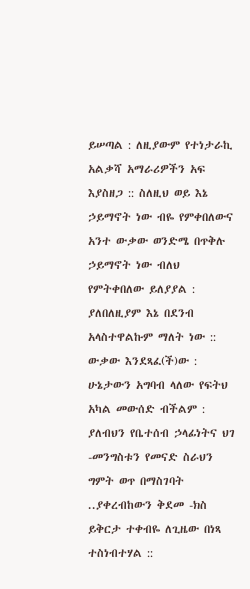ይሠጣል : ለዚያውም የተነታራኪ አልቃሻ አማራሪዎችን አፍ እያስዘጋ :: ስለዚህ ወይ እኔ ኃይማኖት ነው ብዬ የምቀበለውና አንተ ውቃው ወንድሜ በጥቅሉ ኃይማኖት ነው ብለህ የምትቀበለው ይለያያል : ያለበለዚያም እኔ በደንብ አላስተዋልኩም ማለት ነው ::
ውቃው እንደጻፈ(ች)ው : ሁኔታውን አግባብ ላለው የፍትህ አካል መውሰድ ብችልም : ያለብህን የቤተሰብ ኃላፊነትና ህገ -መንግስቱን የመናድ ስራህን ግምት ወጥ በማስገባት ..ያቀረብከውን ቅደመ -ክስ ይቅርታ ተቀብዬ ለጊዜው በነጻ ተስነብተሃል ::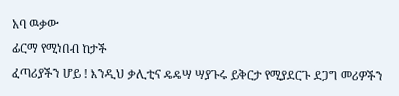አባ ዉቃው
ፊርማ የሚነበብ ከታች
ፈጣሪያችን ሆይ ! እንዲህ ቃሊቲና ዴዴሣ ሣያጉሩ ይቅርታ የሚያደርጉ ደጋግ መሪዎችን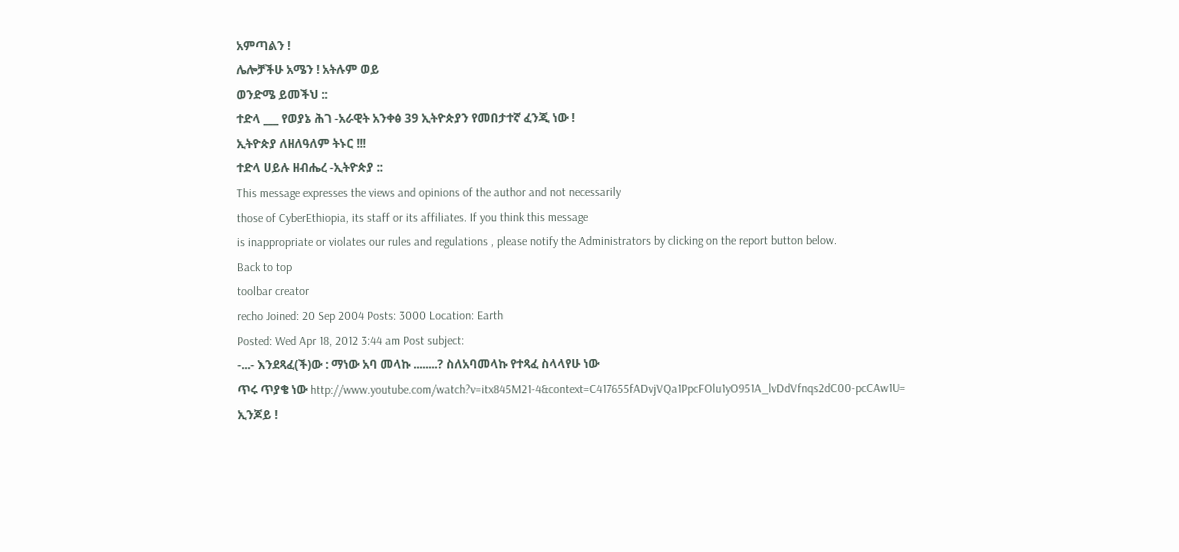አምጣልን !
ሌሎቻችሁ አሜን ! አትሉም ወይ
ወንድሜ ይመችህ ::
ተድላ ___ የወያኔ ሕገ -አራዊት አንቀፅ 39 ኢትዮጵያን የመበታተኛ ፈንጂ ነው !
ኢትዮጵያ ለዘለዓለም ትኑር !!!
ተድላ ሀይሉ ዘብሔረ -ኢትዮጵያ ::
This message expresses the views and opinions of the author and not necessarily
those of CyberEthiopia, its staff or its affiliates. If you think this message
is inappropriate or violates our rules and regulations , please notify the Administrators by clicking on the report button below.
Back to top
toolbar creator
recho Joined: 20 Sep 2004 Posts: 3000 Location: Earth
Posted: Wed Apr 18, 2012 3:44 am Post subject:
-...- እንደጻፈ(ች)ው : ማነው አባ መላኩ ........? ስለአባመላኩ የተጻፈ ስላላየሁ ነው
ጥሩ ጥያቄ ነው http://www.youtube.com/watch?v=itx845M21-4&context=C417655fADvjVQa1PpcFOlu1yO951A_lvDdVfnqs2dC00-pcCAw1U=
ኢንጆይ !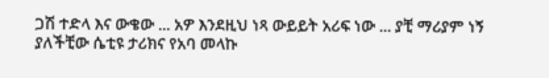ጋሽ ተድላ እና ውቄው ... አዎ እንደዚህ ነጻ ውይይት አሪፍ ነው ... ያቺ ማሪያም ነኝ ያለችቺው ሴቲዩ ታሪክና የአባ መላኩ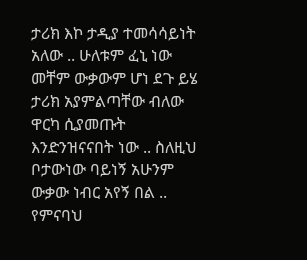ታሪክ እኮ ታዲያ ተመሳሳይነት አለው .. ሁለቱም ፈኒ ነው መቸም ውቃውም ሆነ ደጉ ይሄ ታሪክ አያምልጣቸው ብለው ዋርካ ሲያመጡት እንድንዝናናበት ነው .. ስለዚህ ቦታውነው ባይነኝ አሁንም
ውቃው ነብር አየኝ በል .. የምናባህ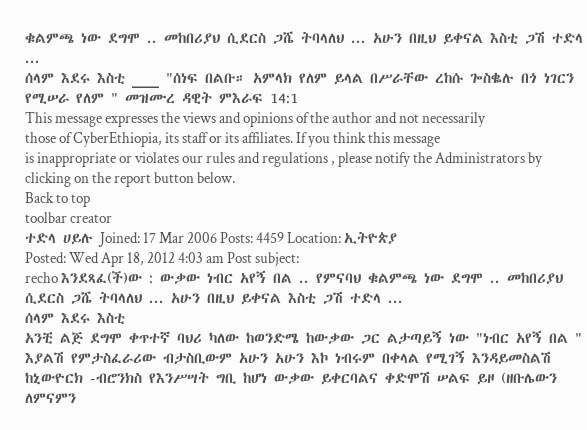ቁልምጫ ነው ደግሞ .. መከበሪያህ ሲደርስ ጋሼ ትባላለህ ... አሁን በዚህ ይቀናል እስቲ ጋሽ ተድላ ...
ሰላም እደሩ እስቲ ___ "ሰነፍ በልቡ። አምላክ የለም ይላል በሥራቸው ረከሱ ጐስቈሉ በጎ ነገርን የሚሠራ የለም " መዝሙረ ዳዊት ምእራፍ 14:1
This message expresses the views and opinions of the author and not necessarily
those of CyberEthiopia, its staff or its affiliates. If you think this message
is inappropriate or violates our rules and regulations , please notify the Administrators by clicking on the report button below.
Back to top
toolbar creator
ተድላ ሀይሉ Joined: 17 Mar 2006 Posts: 4459 Location: ኢትዮጵያ
Posted: Wed Apr 18, 2012 4:03 am Post subject:
recho እንደጻፈ(ች)ው : ውቃው ነብር አየኝ በል .. የምናባህ ቁልምጫ ነው ደግሞ .. መከበሪያህ ሲደርስ ጋሼ ትባላለህ ... አሁን በዚህ ይቀናል እስቲ ጋሽ ተድላ ...
ሰላም እደሩ እስቲ
አንቺ ልጅ ደግሞ ቀጥተኛ ባህሪ ካለው ከወንድሜ ከውቃው ጋር ልታጣይኝ ነው "ነብር አየኝ በል " እያልሽ የምታስፈራሪው ብታስቢውም አሁን አሁን እኮ ነብሩም በቀላል የሚገኝ እንዳይመስልሽ ከኒውዮርክ -ብሮንክስ የእንሥሣት ግቢ ከሆነ ውቃው ይቀርባልና ቀድሞሽ ሠልፍ ይዞ (ዘቡሌውን ለምናምን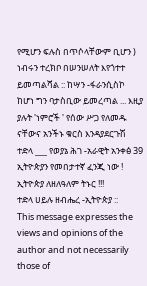የሚሆን ፍሉስ በጥሶላቸውም ቢሆን ) ነብሩን ተረክቦ በሠንሠለት እየጎተተ ይመጣልሻል :: ከሣን -ፋራንሲስኮ ከሆነ ግን ባታስቢው ይመረጣል ... እዚያ ያሉት 'ነምሮች ' የሰው ሥጋ የለመዱ ናቸውና አንችኑ ቁርስ እንዳያደርጉሽ
ተድላ ___ የወያኔ ሕገ -አራዊት አንቀፅ 39 ኢትዮጵያን የመበታተኛ ፈንጂ ነው !
ኢትዮጵያ ለዘለዓለም ትኑር !!!
ተድላ ሀይሉ ዘብሔረ -ኢትዮጵያ ::
This message expresses the views and opinions of the author and not necessarily
those of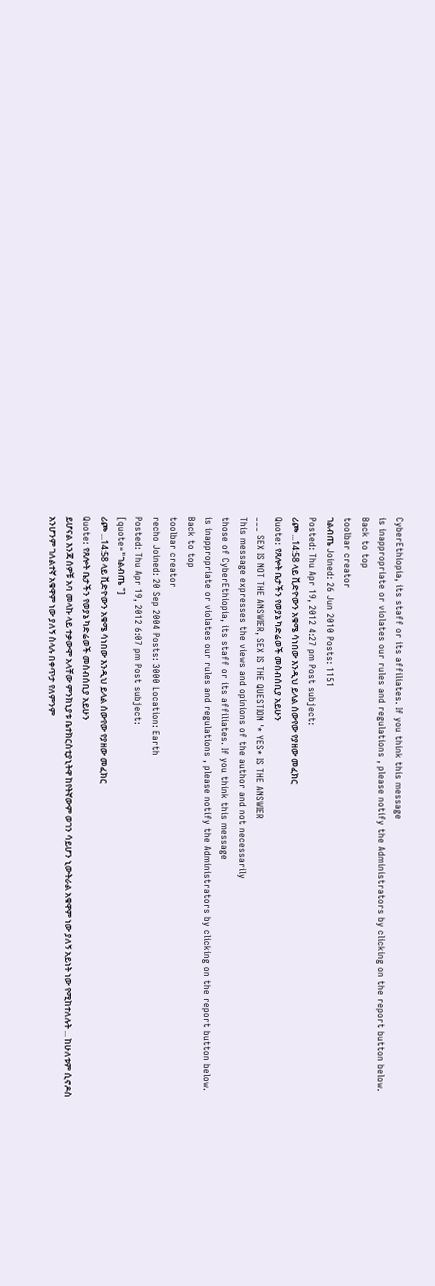CyberEthiopia, its staff or its affiliates. If you think this message
is inappropriate or violates our rules and regulations , please notify the Administrators by clicking on the report button below.
Back to top
toolbar creator
ገልብጤ Joined: 26 Jun 2010 Posts: 1151
Posted: Thu Apr 19, 2012 4:27 pm Post subject:
ሪጮ ...14:58 ላይ ቪድዮውን አቁሜ ሳነበው እንዲህ ይላል ሰውየው የያዘው መፈክር
Quote: የጸሎት ቤታችን የወያኔ ካድሬወች መስብሰቢያ አይሁን
___ SEX IS NOT THE ANSWIER, SEX IS THE QUESTION '* YES* IS THE ANSWIER
This message expresses the views and opinions of the author and not necessarily
those of CyberEthiopia, its staff or its affiliates. If you think this message
is inappropriate or violates our rules and regulations , please notify the Administrators by clicking on the report button below.
Back to top
toolbar creator
recho Joined: 20 Sep 2004 Posts: 3000 Location: Earth
Posted: Thu Apr 19, 2012 6:07 pm Post subject:
[quote="ገልብጤ "]
ሪጮ ...14:58 ላይ ቪድዮውን አቁሜ ሳነበው እንዲህ ይላል ሰውየው የያዘው መፈክር
Quote: የጸሎት ቤታችን የወያኔ ካድሬወች መስብሰቢያ አይሁን
ይሆናል እንጃ ሰዎቹ አባ መላኩ ላይ ተቃውሞ አላቸው ምንክኒያቱ ቤተክርስቲያኒትዋ ከየትኛውም ወገን ሳይሆን ኒውትራል አቁዋም ነው ያለኝ አይነት ነው የሚከተለሉት ... ከሁለቱም ሲኖዶስ አንሆንም ገለልተኛ አቁዋም ነው ያለኝ ስላሉ በቀጥታ የለምንም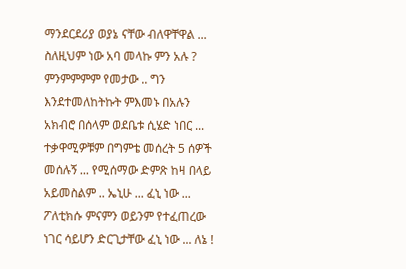ማንደርደሪያ ወያኔ ናቸው ብለዋቸዋል ... ስለዚህም ነው አባ መላኩ ምን አሉ ? ምንምምምም የመታው .. ግን እንደተመለከትኩት ምእመኑ በአሉን አክብሮ በሰላም ወደቤቱ ሲሄድ ነበር ... ተቃዋሚዎቹም በግምቴ መሰረት 5 ሰዎች መሰሉኝ ... የሚሰማው ድምጽ ከዛ በላይ አይመስልም .. ኤኒሁ ... ፈኒ ነው ... ፖለቲክሱ ምናምን ወይንም የተፈጠረው ነገር ሳይሆን ድርጊታቸው ፈኒ ነው ... ለኔ !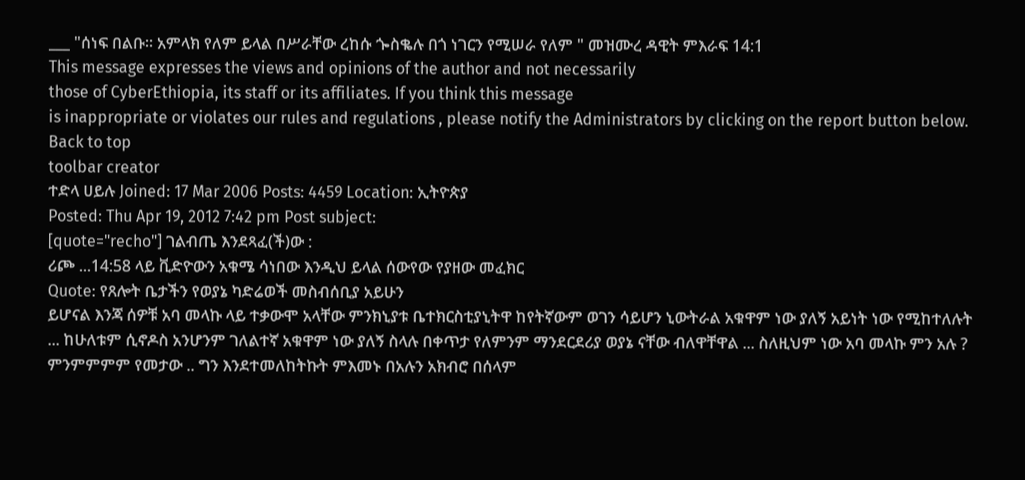___ "ሰነፍ በልቡ። አምላክ የለም ይላል በሥራቸው ረከሱ ጐስቈሉ በጎ ነገርን የሚሠራ የለም " መዝሙረ ዳዊት ምእራፍ 14:1
This message expresses the views and opinions of the author and not necessarily
those of CyberEthiopia, its staff or its affiliates. If you think this message
is inappropriate or violates our rules and regulations , please notify the Administrators by clicking on the report button below.
Back to top
toolbar creator
ተድላ ሀይሉ Joined: 17 Mar 2006 Posts: 4459 Location: ኢትዮጵያ
Posted: Thu Apr 19, 2012 7:42 pm Post subject:
[quote="recho"] ገልብጤ እንደጻፈ(ች)ው :
ሪጮ ...14:58 ላይ ቪድዮውን አቁሜ ሳነበው እንዲህ ይላል ሰውየው የያዘው መፈክር
Quote: የጸሎት ቤታችን የወያኔ ካድሬወች መስብሰቢያ አይሁን
ይሆናል እንጃ ሰዎቹ አባ መላኩ ላይ ተቃውሞ አላቸው ምንክኒያቱ ቤተክርስቲያኒትዋ ከየትኛውም ወገን ሳይሆን ኒውትራል አቁዋም ነው ያለኝ አይነት ነው የሚከተለሉት ... ከሁለቱም ሲኖዶስ አንሆንም ገለልተኛ አቁዋም ነው ያለኝ ስላሉ በቀጥታ የለምንም ማንደርደሪያ ወያኔ ናቸው ብለዋቸዋል ... ስለዚህም ነው አባ መላኩ ምን አሉ ? ምንምምምም የመታው .. ግን እንደተመለከትኩት ምእመኑ በአሉን አክብሮ በሰላም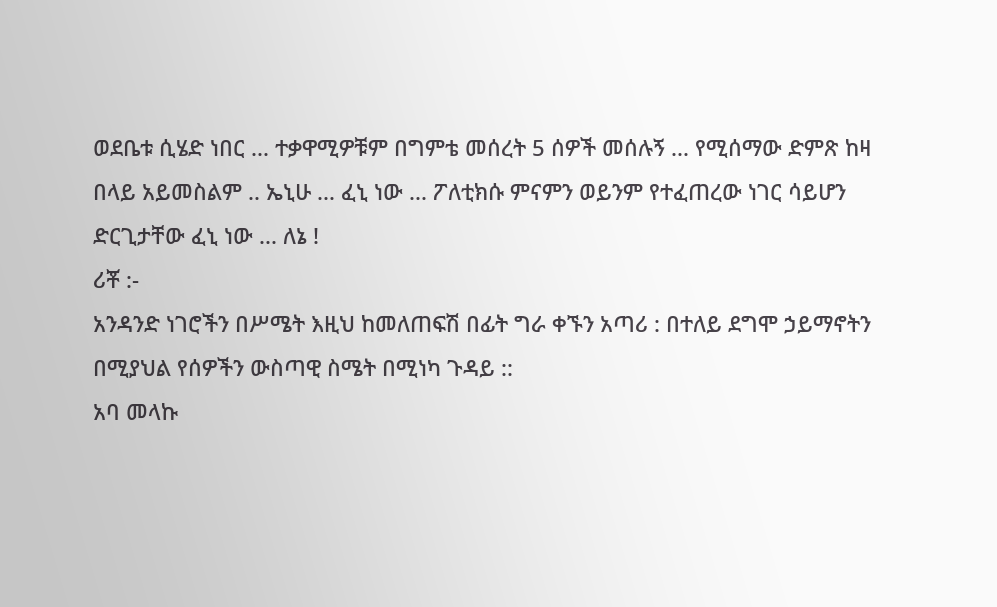ወደቤቱ ሲሄድ ነበር ... ተቃዋሚዎቹም በግምቴ መሰረት 5 ሰዎች መሰሉኝ ... የሚሰማው ድምጽ ከዛ በላይ አይመስልም .. ኤኒሁ ... ፈኒ ነው ... ፖለቲክሱ ምናምን ወይንም የተፈጠረው ነገር ሳይሆን ድርጊታቸው ፈኒ ነው ... ለኔ !
ሪቾ :-
አንዳንድ ነገሮችን በሥሜት እዚህ ከመለጠፍሽ በፊት ግራ ቀኙን አጣሪ : በተለይ ደግሞ ኃይማኖትን በሚያህል የሰዎችን ውስጣዊ ስሜት በሚነካ ጉዳይ ::
አባ መላኩ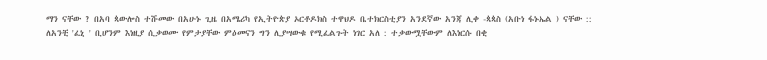ማን ናቸው ? በአባ ጳውሎስ ተሹመው በአሁኑ ጊዜ በአሜሪካ የኢትዮጵያ ኦርቶዶክስ ተዋህዶ ቤተክርስቲያን አንደኛው አንጃ ሊቀ -ጳጳስ (አቡነ ፋኑኤል ) ናቸው :: ለአንቺ 'ፈኒ ' ቢሆንም እነዚያ ሲቃወሙ የምታያቸው ምዕመናን ግን ሊያሣውቁ የሚፈልጉት ነገር አለ : ተቃውሟቸውም ለእነርሱ በቂ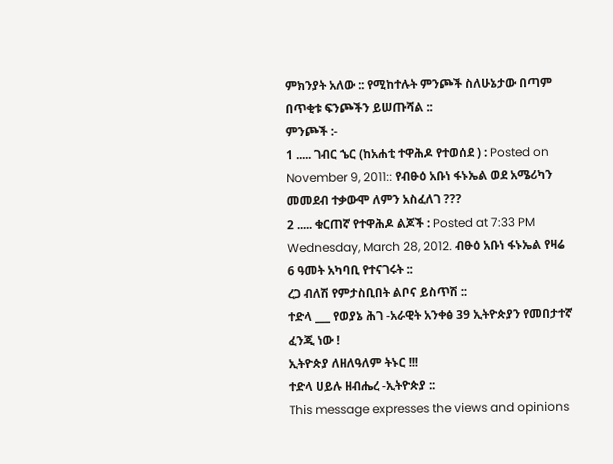ምክንያት አለው :: የሚከተሉት ምንጮች ስለሁኔታው በጣም በጥቂቱ ፍንጮችን ይሠጡሻል ::
ምንጮች :-
1 ..... ገብር ኄር (ከአሐቲ ተዋሕዶ የተወሰደ ) : Posted on November 9, 2011:: የብፁዕ አቡነ ፋኑኤል ወደ አሜሪካን መመደብ ተቃውሞ ለምን አስፈለገ ???
2 ..... ቁርጠኛ የተዋሕዶ ልጆች : Posted at 7:33 PM Wednesday, March 28, 2012. ብፁዕ አቡነ ፋኑኤል የዛሬ 6 ዓመት አካባቢ የተናገሩት ::
ረጋ ብለሽ የምታስቢበት ልቦና ይስጥሽ ::
ተድላ ___ የወያኔ ሕገ -አራዊት አንቀፅ 39 ኢትዮጵያን የመበታተኛ ፈንጂ ነው !
ኢትዮጵያ ለዘለዓለም ትኑር !!!
ተድላ ሀይሉ ዘብሔረ -ኢትዮጵያ ::
This message expresses the views and opinions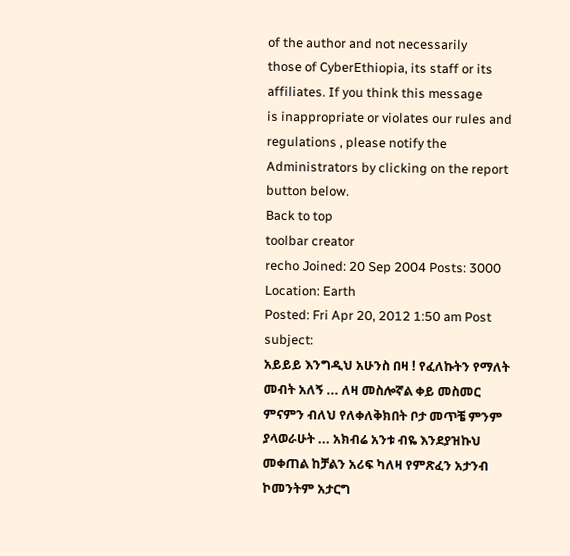of the author and not necessarily
those of CyberEthiopia, its staff or its affiliates. If you think this message
is inappropriate or violates our rules and regulations , please notify the Administrators by clicking on the report button below.
Back to top
toolbar creator
recho Joined: 20 Sep 2004 Posts: 3000 Location: Earth
Posted: Fri Apr 20, 2012 1:50 am Post subject:
አይይይ እንግዲህ አሁንስ በዛ ! የፈለኩትን የማለት መብት አለኝ ... ለዛ መስሎኛል ቀይ መስመር ምናምን ብለህ የለቀለቅክበት ቦታ መጥቼ ምንም ያላወራሁት ... አክብሬ አንቱ ብዬ እንደያዝኩህ መቀጠል ከቻልን አሪፍ ካለዛ የምጽፈን አታንብ ኮመንትም አታርግ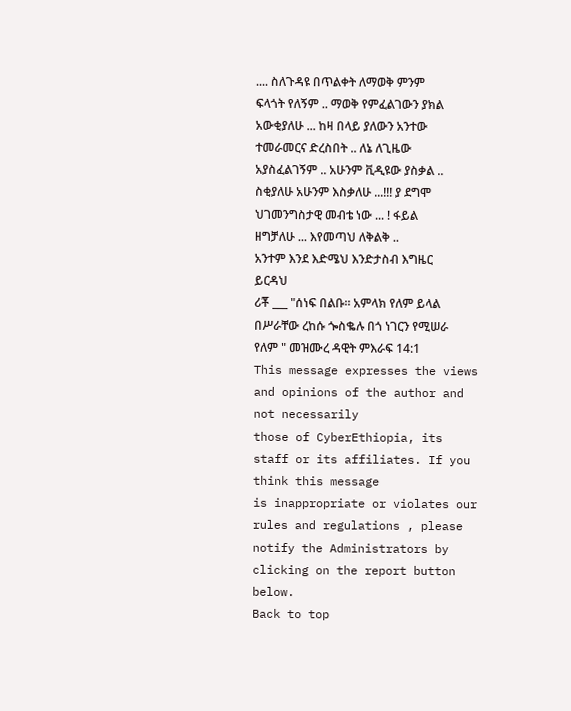.... ስለጉዳዩ በጥልቀት ለማወቅ ምንም ፍላጎት የለኝም .. ማወቅ የምፈልገውን ያክል አውቂያለሁ ... ከዛ በላይ ያለውን አንተው ተመራመርና ድረስበት .. ለኔ ለጊዜው አያስፈልገኝም .. አሁንም ቪዲዩው ያስቃል .. ስቂያለሁ አሁንም እስቃለሁ ...!!! ያ ደግሞ ህገመንግስታዊ መብቴ ነው ... ! ፋይል ዘግቻለሁ ... እየመጣህ ለቅልቅ ..
አንተም እንደ እድሜህ እንድታስብ እግዜር ይርዳህ
ሪቾ ___ "ሰነፍ በልቡ። አምላክ የለም ይላል በሥራቸው ረከሱ ጐስቈሉ በጎ ነገርን የሚሠራ የለም " መዝሙረ ዳዊት ምእራፍ 14:1
This message expresses the views and opinions of the author and not necessarily
those of CyberEthiopia, its staff or its affiliates. If you think this message
is inappropriate or violates our rules and regulations , please notify the Administrators by clicking on the report button below.
Back to top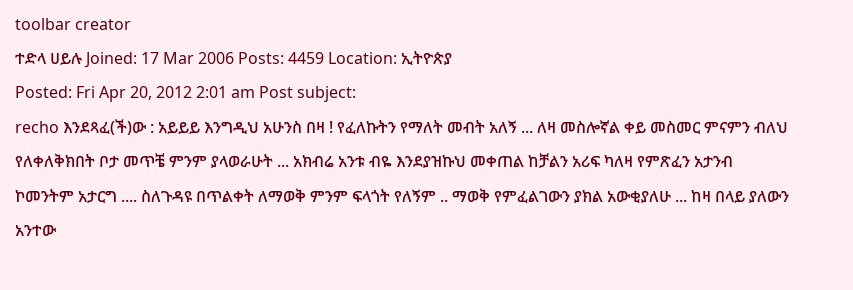toolbar creator
ተድላ ሀይሉ Joined: 17 Mar 2006 Posts: 4459 Location: ኢትዮጵያ
Posted: Fri Apr 20, 2012 2:01 am Post subject:
recho እንደጻፈ(ች)ው : አይይይ እንግዲህ አሁንስ በዛ ! የፈለኩትን የማለት መብት አለኝ ... ለዛ መስሎኛል ቀይ መስመር ምናምን ብለህ የለቀለቅክበት ቦታ መጥቼ ምንም ያላወራሁት ... አክብሬ አንቱ ብዬ እንደያዝኩህ መቀጠል ከቻልን አሪፍ ካለዛ የምጽፈን አታንብ ኮመንትም አታርግ .... ስለጉዳዩ በጥልቀት ለማወቅ ምንም ፍላጎት የለኝም .. ማወቅ የምፈልገውን ያክል አውቂያለሁ ... ከዛ በላይ ያለውን አንተው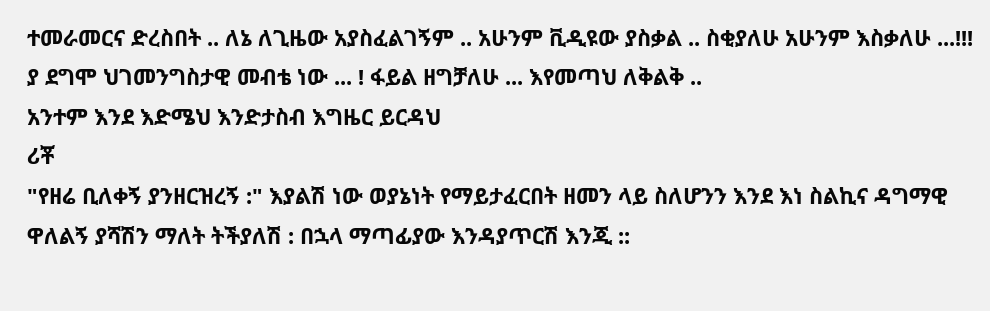ተመራመርና ድረስበት .. ለኔ ለጊዜው አያስፈልገኝም .. አሁንም ቪዲዩው ያስቃል .. ስቂያለሁ አሁንም እስቃለሁ ...!!! ያ ደግሞ ህገመንግስታዊ መብቴ ነው ... ! ፋይል ዘግቻለሁ ... እየመጣህ ለቅልቅ ..
አንተም እንደ እድሜህ እንድታስብ እግዜር ይርዳህ
ሪቾ
"የዘሬ ቢለቀኝ ያንዘርዝረኝ :" እያልሽ ነው ወያኔነት የማይታፈርበት ዘመን ላይ ስለሆንን እንደ እነ ስልኪና ዳግማዊ ዋለልኝ ያሻሽን ማለት ትችያለሽ : በኋላ ማጣፊያው እንዳያጥርሽ እንጂ ::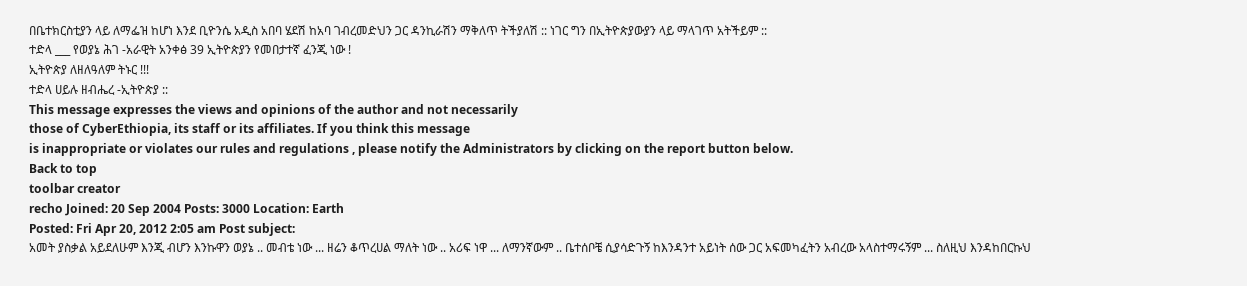በቤተክርስቲያን ላይ ለማፌዝ ከሆነ እንደ ቢዮንሴ አዲስ አበባ ሄደሽ ከአባ ገብረመድህን ጋር ዳንኪራሽን ማቅለጥ ትችያለሽ :: ነገር ግን በኢትዮጵያውያን ላይ ማላገጥ አትችይም ::
ተድላ ___ የወያኔ ሕገ -አራዊት አንቀፅ 39 ኢትዮጵያን የመበታተኛ ፈንጂ ነው !
ኢትዮጵያ ለዘለዓለም ትኑር !!!
ተድላ ሀይሉ ዘብሔረ -ኢትዮጵያ ::
This message expresses the views and opinions of the author and not necessarily
those of CyberEthiopia, its staff or its affiliates. If you think this message
is inappropriate or violates our rules and regulations , please notify the Administrators by clicking on the report button below.
Back to top
toolbar creator
recho Joined: 20 Sep 2004 Posts: 3000 Location: Earth
Posted: Fri Apr 20, 2012 2:05 am Post subject:
አመት ያስቃል አይደለሁም እንጂ ብሆን እንኩዋን ወያኔ .. መብቴ ነው ... ዘሬን ቆጥረሀል ማለት ነው .. አሪፍ ነዋ ... ለማንኛውም .. ቤተሰቦቼ ሲያሳድጉኝ ከእንዳንተ አይነት ሰው ጋር አፍመካፈትን አብረው አላስተማሩኝም ... ስለዚህ እንዳከበርኩህ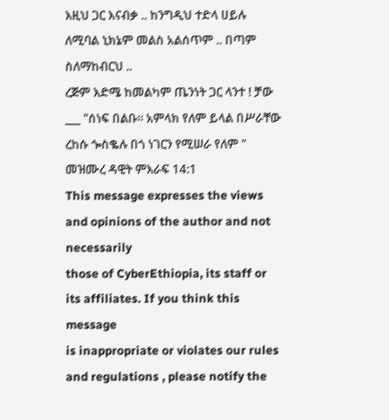እዚህ ጋር እናብቃ .. ከንግዲህ ተድላ ሀይሉ ለሚባል ኒክኔም መልስ አልሰጥም .. በጣም ስለማከብርህ ..
ረጅም እድሜ ከመልካም ጤንነት ጋር ላንተ ! ቻው ___ "ሰነፍ በልቡ። አምላክ የለም ይላል በሥራቸው ረከሱ ጐስቈሉ በጎ ነገርን የሚሠራ የለም " መዝሙረ ዳዊት ምእራፍ 14:1
This message expresses the views and opinions of the author and not necessarily
those of CyberEthiopia, its staff or its affiliates. If you think this message
is inappropriate or violates our rules and regulations , please notify the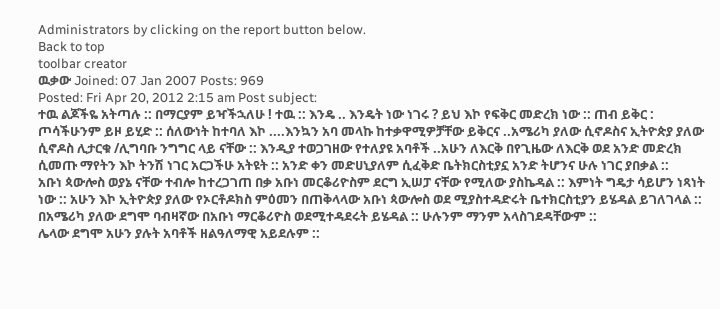Administrators by clicking on the report button below.
Back to top
toolbar creator
ዉቃው Joined: 07 Jan 2007 Posts: 969
Posted: Fri Apr 20, 2012 2:15 am Post subject:
ተዉ ልጆችዬ አትጣሉ :: በማርያም ይዣችኋለሁ ! ተዉ :: እንዴ .. እንዴት ነው ነገሩ ? ይህ እኮ የፍቅር መድረክ ነው :: ጠብ ይቅር : ጦሳችሁንም ይዞ ይሂድ :: ሰለውነት ከተባለ እኮ ....እንኳን አባ መላኩ ከተቃዋሚዎቻቸው ይቅርና ..አሜሪካ ያለው ሲኖዶስና ኢትዮጵያ ያለው ሲኖዶስ ሊታርቁ /ሊግባቡ ንግግር ላይ ናቸው :: እንዲያ ተወጋገዘው የተለያዩ አባቶች ..አሁን ለእርቅ በየጊዜው ለእርቅ ወደ አንድ መድረክ ሲመጡ ማየትን እኮ ትንሽ ነገር አርጋችሁ አትዩት :: አንድ ቀን መድሀኒያለም ሲፈቅድ ቤትክርስቲያኗ አንድ ትሆንና ሁሉ ነገር ያበቃል ::
አቡነ ጳውሎስ ወያኔ ናቸው ተብሎ ከተረጋገጠ በቃ አቡነ መርቆሪዮስም ደርግ ኢሠፓ ናቸው የሚለው ያስኬዳል :: እምነት ግዴታ ሳይሆን ነጻነት ነው :: አሁን እኮ ኢትዮጵያ ያለው የኦርቶዶክስ ምዕመን በጠቅላላው አቡነ ጳውሎስ ወደ ሚያስተዳድሩት ቤተክርስቲያን ይሄዳል ይገለገላል :: በአሜሪካ ያለው ደግሞ ባብዛኛው በአቡነ ማርቆሪዮስ ወደሚተዳደሩት ይሄዳል :: ሁሉንም ማንም አላስገደዳቸውም ::
ሌላው ደግሞ አሁን ያሉት አባቶች ዘልዓለማዊ አይደሉም ::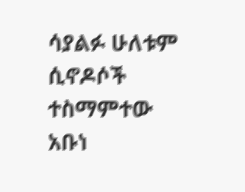ሳያልፉ ሁለቱም ሲኖዶሶች ተስማምተው አቡነ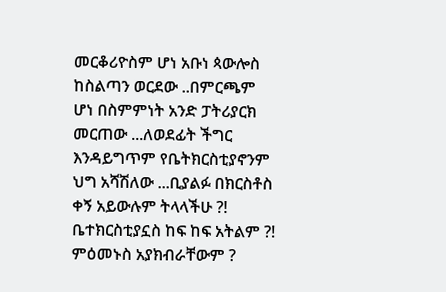መርቆሪዮስም ሆነ አቡነ ጳውሎስ ከስልጣን ወርደው ..በምርጫም ሆነ በስምምነት አንድ ፓትሪያርክ መርጠው ...ለወደፊት ችግር እንዳይግጥም የቤትክርስቲያኖንም ህግ አሻሽለው ...ቢያልፉ በክርስቶስ ቀኝ አይውሉም ትላላችሁ ?!
ቤተክርስቲያኗስ ከፍ ከፍ አትልም ?! ምዕመኑስ አያክብራቸውም ?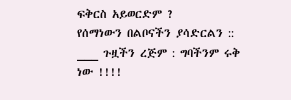ፍቅርስ አይወርድም ?
የሰማነውን በልቦናችን ያሳድርልን :: ___ ጉዟችን ረጅም : ግባችንም ሩቅ ነው !!!!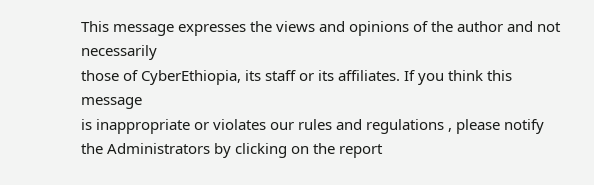This message expresses the views and opinions of the author and not necessarily
those of CyberEthiopia, its staff or its affiliates. If you think this message
is inappropriate or violates our rules and regulations , please notify the Administrators by clicking on the report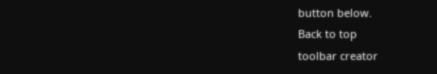button below.
Back to top
toolbar creator